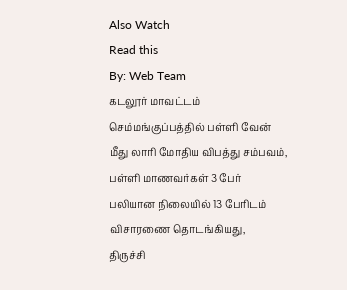Also Watch
Read this
By: Web Team
கடலூர் மாவட்டம் செம்மங்குப்பத்தில் பள்ளி வேன் மீது லாரி மோதிய விபத்து சம்பவம்,
பள்ளி மாணவர்கள் 3 பேர் பலியான நிலையில் 13 பேரிடம் விசாரணை தொடங்கியது,
திருச்சி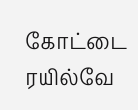கோட்டை ரயில்வே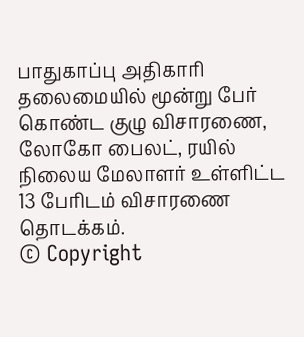பாதுகாப்பு அதிகாரி தலைமையில் மூன்று பேர் கொண்ட குழு விசாரணை,
லோகோ பைலட், ரயில் நிலைய மேலாளர் உள்ளிட்ட 13 பேரிடம் விசாரணை தொடக்கம்.
© Copyright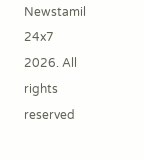Newstamil 24x7 2026. All rights reserved